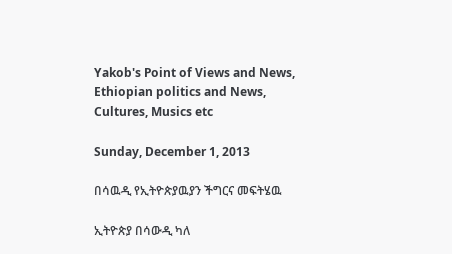Yakob's Point of Views and News, Ethiopian politics and News, Cultures, Musics etc

Sunday, December 1, 2013

በሳዉዲ የኢትዮጵያዉያን ችግርና መፍትሄዉ

ኢትዮጵያ በሳውዲ ካለ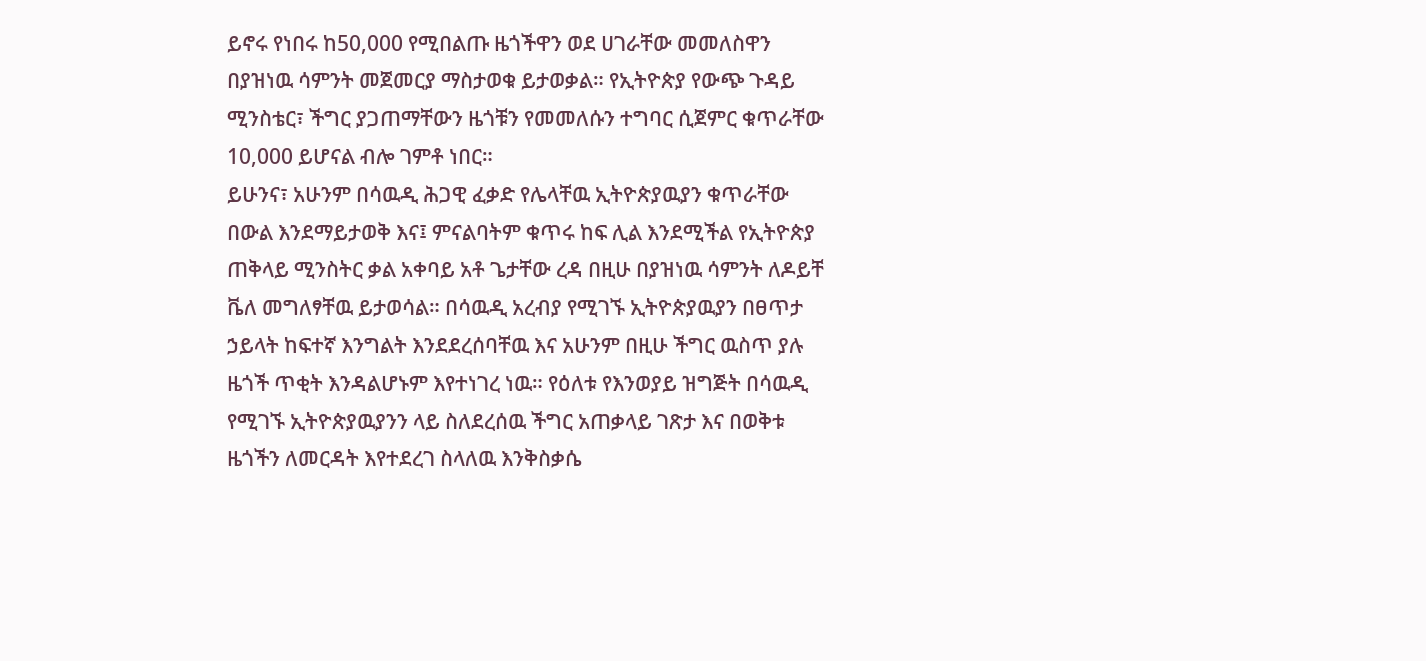ይኖሩ የነበሩ ከ50,000 የሚበልጡ ዜጎችዋን ወደ ሀገራቸው መመለስዋን በያዝነዉ ሳምንት መጀመርያ ማስታወቁ ይታወቃል። የኢትዮጵያ የውጭ ጉዳይ ሚንስቴር፣ ችግር ያጋጠማቸውን ዜጎቹን የመመለሱን ተግባር ሲጀምር ቁጥራቸው 10,000 ይሆናል ብሎ ገምቶ ነበር።
ይሁንና፣ አሁንም በሳዉዲ ሕጋዊ ፈቃድ የሌላቸዉ ኢትዮጵያዉያን ቁጥራቸው በውል እንደማይታወቅ እና፤ ምናልባትም ቁጥሩ ከፍ ሊል እንደሚችል የኢትዮጵያ ጠቅላይ ሚንስትር ቃል አቀባይ አቶ ጌታቸው ረዳ በዚሁ በያዝነዉ ሳምንት ለዶይቸ ቬለ መግለፃቸዉ ይታወሳል። በሳዉዲ አረብያ የሚገኙ ኢትዮጵያዉያን በፀጥታ ኃይላት ከፍተኛ እንግልት እንደደረሰባቸዉ እና አሁንም በዚሁ ችግር ዉስጥ ያሉ ዜጎች ጥቂት እንዳልሆኑም እየተነገረ ነዉ። የዕለቱ የእንወያይ ዝግጅት በሳዉዲ የሚገኙ ኢትዮጵያዉያንን ላይ ስለደረሰዉ ችግር አጠቃላይ ገጽታ እና በወቅቱ ዜጎችን ለመርዳት እየተደረገ ስላለዉ እንቅስቃሴ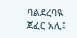ባልደረባዪ ጀፈር አሊ፤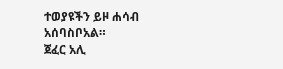ተወያዩችን ይዞ ሐሳብ አሰባስቦአል።
ጀፈር አሊ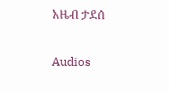አዜብ ታደሰ

Audios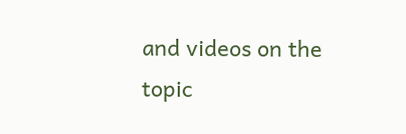and videos on the topic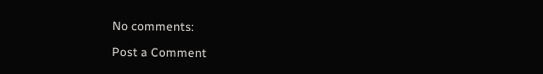No comments:

Post a Comment